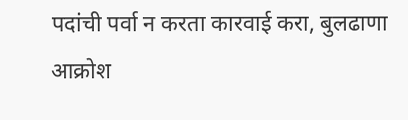पदांची पर्वा न करता कारवाई करा, बुलढाणा आक्रोश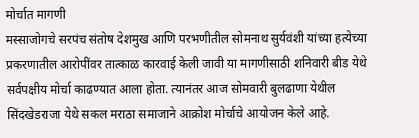मोर्चात मागणी
मस्साजोगचे सरपंच संतोष देशमुख आणि परभणीतील सोमनाथ सुर्यवंशी यांच्या हत्येच्या प्रकरणातील आरोपींवर तात्काळ कारवाई केली जावी या मागणीसाठी शनिवारी बीड येथे सर्वपक्षीय मोर्चा काढण्यात आला होता. त्यानंतर आज सोमवारी बुलढाणा येथील सिंदखेडराजा येथे सकल मराठा समाजाने आक्रोश मोर्चाचे आयोजन केले आहे.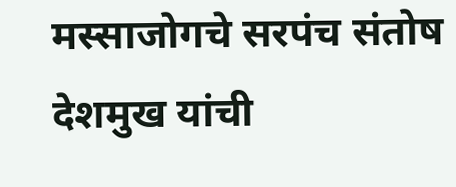मस्साजोगचे सरपंच संतोष देशमुख यांची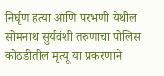निर्घृण हत्या आणि परभणी येथील सोमनाथ सुर्यवंशी तरुणाचा पोलिस कोठडीतील मृत्यू या प्रकरणाने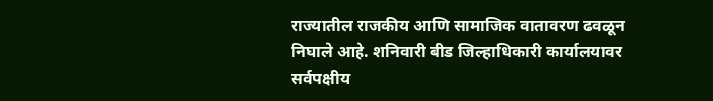राज्यातील राजकीय आणि सामाजिक वातावरण ढवळून निघाले आहे. शनिवारी बीड जिल्हाधिकारी कार्यालयावर सर्वपक्षीय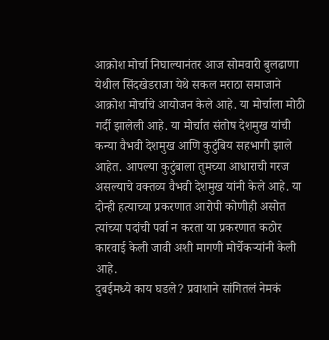आक्रोश मोर्चा निघाल्यानंतर आज सोमवारी बुलढाणा येथील सिंदखेडराजा येथे सकल मराठा समाजाने आक्रोश मोर्चाचे आयोजन केले आहे. या मोर्चाला मोठी गर्दी झालेली आहे. या मोर्चात संतोष देशमुख यांची कन्या वैभवी देशमुख आणि कुटुंबिय सहभागी झाले आहेत. आपल्या कुटुंबाला तुमच्या आधाराची गरज असल्याचे वक्तव्य वैभवी देशमुख यांनी केले आहे. या दोन्ही हत्याच्या प्रकरणात आरोपी कोणीही असोत त्यांच्या पदांची पर्वा न करता या प्रकरणात कठोर कारवाई केली जावी अशी मागणी मोर्चेकऱ्यांनी केली आहे.
दुबईमध्ये काय घडले? प्रवाशाने सांगितलं नेमकं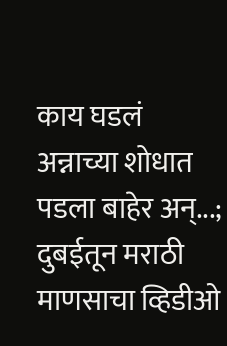काय घडलं
अन्नाच्या शोधात पडला बाहेर अन्...; दुबईतून मराठी माणसाचा व्हिडीओ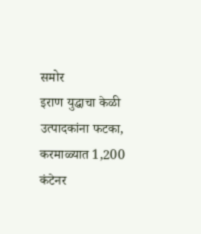समोर
इराण युद्धाचा केळी उत्पादकांना फटका, करमाळ्यात 1,200 कंटेनर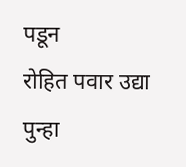पडून
रोहित पवार उद्या पुन्हा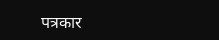पत्रकार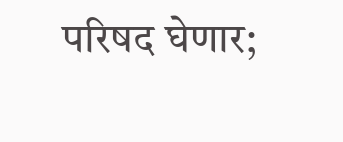परिषद घेणार;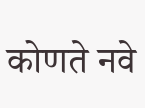कोणते नवे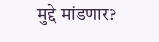मुद्दे मांडणार?